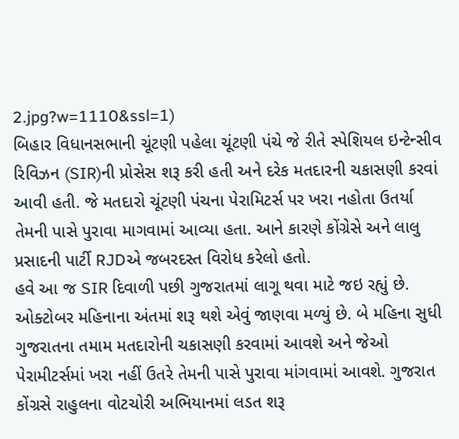2.jpg?w=1110&ssl=1)
બિહાર વિધાનસભાની ચૂંટણી પહેલા ચૂંટણી પંચે જે રીતે સ્પેશિયલ ઇન્ટેન્સીવ રિવિઝન (SIR)ની પ્રોસેસ શરૂ કરી હતી અને દરેક મતદારની ચકાસણી કરવાં આવી હતી. જે મતદારો ચૂંટણી પંચના પેરામિટર્સ પર ખરા નહોતા ઉતર્યા તેમની પાસે પુરાવા માગવામાં આવ્યા હતા. આને કારણે કોંગ્રેસે અને લાલુ પ્રસાદની પાર્ટી RJDએ જબરદસ્ત વિરોધ કરેલો હતો.
હવે આ જ SIR દિવાળી પછી ગુજરાતમાં લાગૂ થવા માટે જઇ રહ્યું છે. ઓક્ટોબર મહિનાના અંતમાં શરૂ થશે એવું જાણવા મળ્યું છે. બે મહિના સુધી ગુજરાતના તમામ મતદારોની ચકાસણી કરવામાં આવશે અને જેઓ પેરામીટર્સમાં ખરા નહીં ઉતરે તેમની પાસે પુરાવા માંગવામાં આવશે. ગુજરાત કોંગ્રસે રાહુલના વોટચોરી અભિયાનમાં લડત શરૂ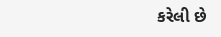કરેલી છે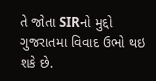તે જોતા SIRનો મુદ્દો ગુજરાતમા વિવાદ ઉભો થઇ શકે છે.